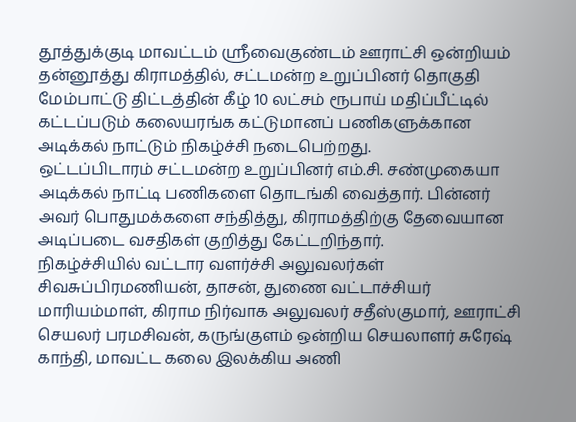தூத்துக்குடி மாவட்டம் ஸ்ரீவைகுண்டம் ஊராட்சி ஒன்றியம் தன்னூத்து கிராமத்தில், சட்டமன்ற உறுப்பினர் தொகுதி மேம்பாட்டு திட்டத்தின் கீழ் 10 லட்சம் ரூபாய் மதிப்பீட்டில் கட்டப்படும் கலையரங்க கட்டுமானப் பணிகளுக்கான அடிக்கல் நாட்டும் நிகழ்ச்சி நடைபெற்றது.
ஒட்டப்பிடாரம் சட்டமன்ற உறுப்பினர் எம்.சி. சண்முகையா அடிக்கல் நாட்டி பணிகளை தொடங்கி வைத்தார். பின்னர் அவர் பொதுமக்களை சந்தித்து, கிராமத்திற்கு தேவையான அடிப்படை வசதிகள் குறித்து கேட்டறிந்தார்.
நிகழ்ச்சியில் வட்டார வளர்ச்சி அலுவலர்கள் சிவசுப்பிரமணியன், தாசன், துணை வட்டாச்சியர் மாரியம்மாள், கிராம நிர்வாக அலுவலர் சதீஸ்குமார், ஊராட்சி செயலர் பரமசிவன், கருங்குளம் ஒன்றிய செயலாளர் சுரேஷ் காந்தி, மாவட்ட கலை இலக்கிய அணி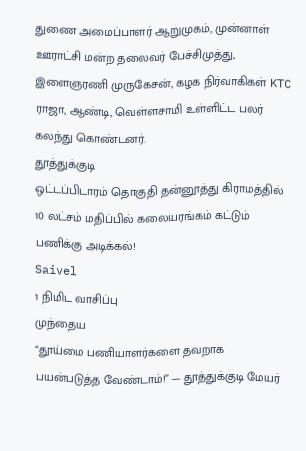துணை அமைப்பாளர் ஆறுமுகம், முன்னாள் ஊராட்சி மன்ற தலைவர் பேச்சிமுத்து, இளைஞரணி முருகேசன், கழக நிர்வாகிகள் KTC ராஜா, ஆண்டி, வெள்ளசாமி உள்ளிட்ட பலர் கலந்து கொண்டனர்.
தூத்துக்குடி
ஒட்டப்பிடாரம் தொகுதி தன்னூத்து கிராமத்தில் 10 லட்சம் மதிப்பில் கலையரங்கம் கட்டும் பணிக்கு அடிக்கல்!
Saivel
1 நிமிட வாசிப்பு
முந்தைய
“தூய்மை பணியாளர்களை தவறாக பயன்படுத்த வேண்டாம்!” — தூத்துக்குடி மேயர்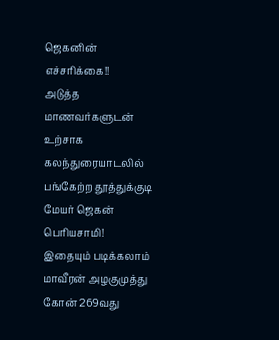ஜெகனின் எச்சரிக்கை!!
அடுத்த
மாணவர்களுடன் உற்சாக கலந்துரையாடலில் பங்கேற்ற தூத்துக்குடி மேயர் ஜெகன் பெரியசாமி!
இதையும் படிக்கலாம்
மாவீரன் அழகுமுத்து கோன் 269வது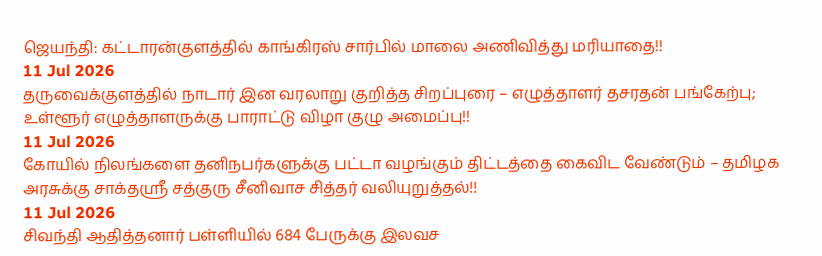ஜெயந்தி: கட்டாரன்குளத்தில் காங்கிரஸ் சார்பில் மாலை அணிவித்து மரியாதை!!
11 Jul 2026
தருவைக்குளத்தில் நாடார் இன வரலாறு குறித்த சிறப்புரை – எழுத்தாளர் தசரதன் பங்கேற்பு; உள்ளூர் எழுத்தாளருக்கு பாராட்டு விழா குழு அமைப்பு!!
11 Jul 2026
கோயில் நிலங்களை தனிநபர்களுக்கு பட்டா வழங்கும் திட்டத்தை கைவிட வேண்டும் – தமிழக அரசுக்கு சாக்தஸ்ரீ சத்குரு சீனிவாச சித்தர் வலியுறுத்தல்!!
11 Jul 2026
சிவந்தி ஆதித்தனார் பள்ளியில் 684 பேருக்கு இலவச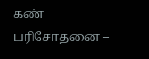கண் பரிசோதனை –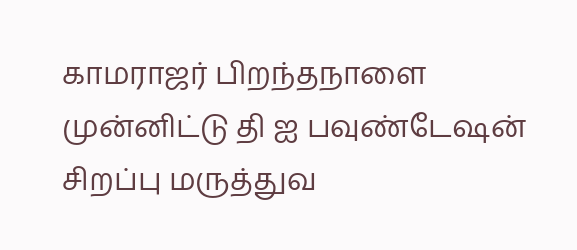காமராஜர் பிறந்தநாளை முன்னிட்டு தி ஐ பவுண்டேஷன் சிறப்பு மருத்துவ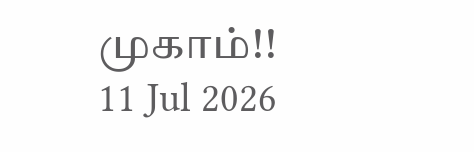முகாம்!!
11 Jul 2026